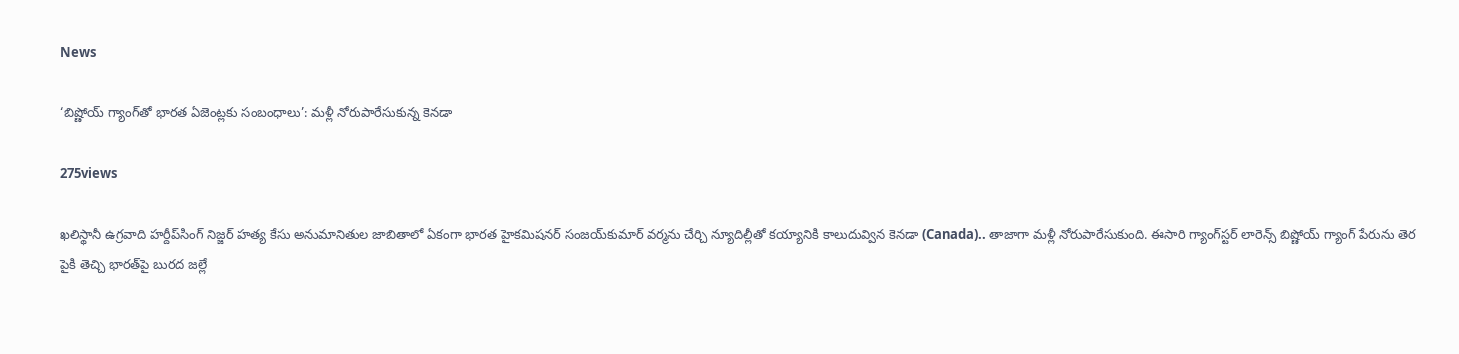News

‘బిష్ణోయ్‌ గ్యాంగ్‌తో భారత ఏజెంట్లకు సంబంధాలు’: మళ్లీ నోరుపారేసుకున్న కెనడా

275views

ఖలిస్థానీ ఉగ్రవాది హర్దీప్‌సింగ్‌ నిజ్జర్‌ హత్య కేసు అనుమానితుల జాబితాలో ఏకంగా భారత హైకమిషనర్‌ సంజయ్‌కుమార్‌ వర్మను చేర్చి న్యూదిల్లీతో కయ్యానికి కాలుదువ్విన కెనడా (Canada).. తాజాగా మళ్లీ నోరుపారేసుకుంది. ఈసారి గ్యాంగ్‌స్టర్‌ లారెన్స్‌ బిష్ణోయ్‌ గ్యాంగ్‌ పేరును తెర పైకి తెచ్చి భారత్‌పై బురద జల్లే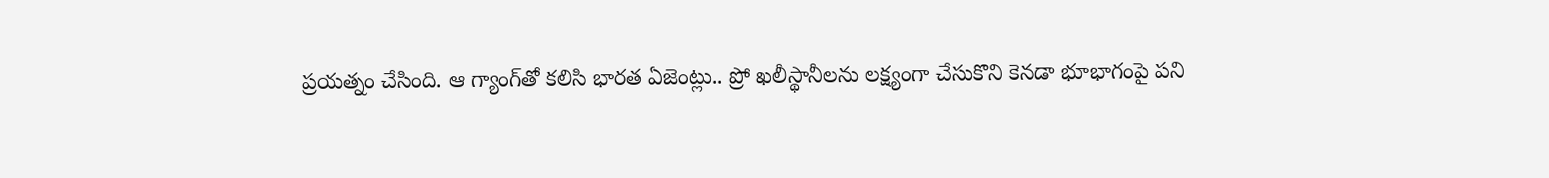ప్రయత్నం చేసింది. ఆ గ్యాంగ్‌తో కలిసి భారత ఏజెంట్లు.. ప్రో ఖలీస్థానీలను లక్ష్యంగా చేసుకొని కెనడా భూభాగంపై పని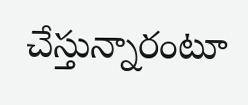చేస్తున్నారంటూ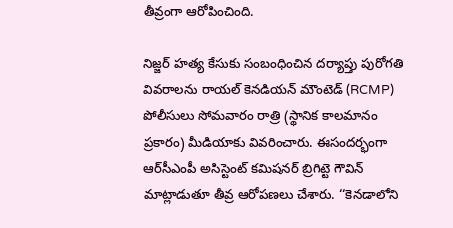తీవ్రంగా ఆరోపించింది.

నిజ్జర్‌ హత్య కేసుకు సంబంధించిన దర్యాప్తు పురోగతి వివరాలను రాయల్‌ కెనడియన్‌ మౌంటెడ్‌ (RCMP) పోలీసులు సోమవారం రాత్రి (స్థానిక కాలమానం ప్రకారం) మీడియాకు వివరించారు. ఈసందర్భంగా ఆర్‌సీఎంపీ అసిస్టెంట్ కమిషనర్‌ బ్రిగిట్టె గౌవిన్‌ మాట్లాడుతూ తీవ్ర ఆరోపణలు చేశారు. ‘‘కెనడాలోని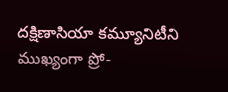దక్షిణాసియా కమ్యూనిటీని ముఖ్యంగా ప్రో-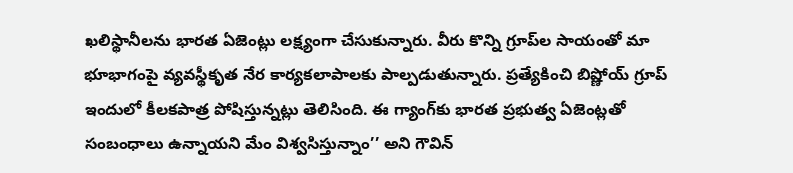ఖలిస్థానీలను భారత ఏజెంట్లు లక్ష్యంగా చేసుకున్నారు. వీరు కొన్ని గ్రూప్‌ల సాయంతో మా భూభాగంపై వ్యవస్థీకృత నేర కార్యకలాపాలకు పాల్పడుతున్నారు. ప్రత్యేకించి బిష్ణోయ్‌ గ్రూప్‌ ఇందులో కీలకపాత్ర పోషిస్తున్నట్లు తెలిసింది. ఈ గ్యాంగ్‌కు భారత ప్రభుత్వ ఏజెంట్లతో సంబంధాలు ఉన్నాయని మేం విశ్వసిస్తున్నాం’’ అని గౌవిన్‌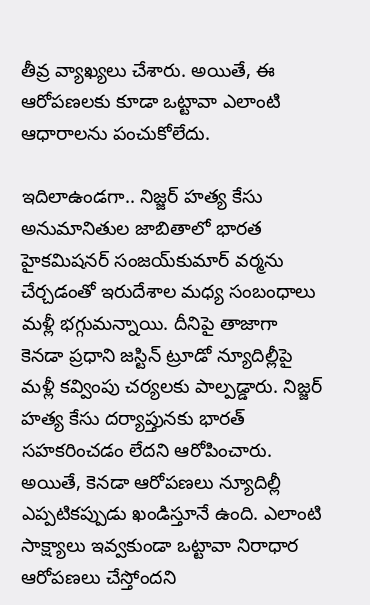తీవ్ర వ్యాఖ్యలు చేశారు. అయితే, ఈ ఆరోపణలకు కూడా ఒట్టావా ఎలాంటి ఆధారాలను పంచుకోలేదు.

ఇదిలాఉండగా.. నిజ్జర్‌ హత్య కేసు అనుమానితుల జాబితాలో భారత హైకమిషనర్‌ సంజయ్‌కుమార్‌ వర్మను చేర్చడంతో ఇరుదేశాల మధ్య సంబంధాలు మళ్లీ భగ్గుమన్నాయి. దీనిపై తాజాగా కెనడా ప్రధాని జస్టిన్‌ ట్రూడో న్యూదిల్లీపై మళ్లీ కవ్వింపు చర్యలకు పాల్పడ్డారు. నిజ్జర్ హత్య కేసు దర్యాప్తునకు భారత్‌ సహకరించడం లేదని ఆరోపించారు. అయితే, కెనడా ఆరోపణలు న్యూదిల్లీ ఎప్పటికప్పుడు ఖండిస్తూనే ఉంది. ఎలాంటి సాక్ష్యాలు ఇవ్వకుండా ఒట్టావా నిరాధార ఆరోపణలు చేస్తోందని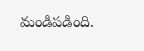మండిపడింది.